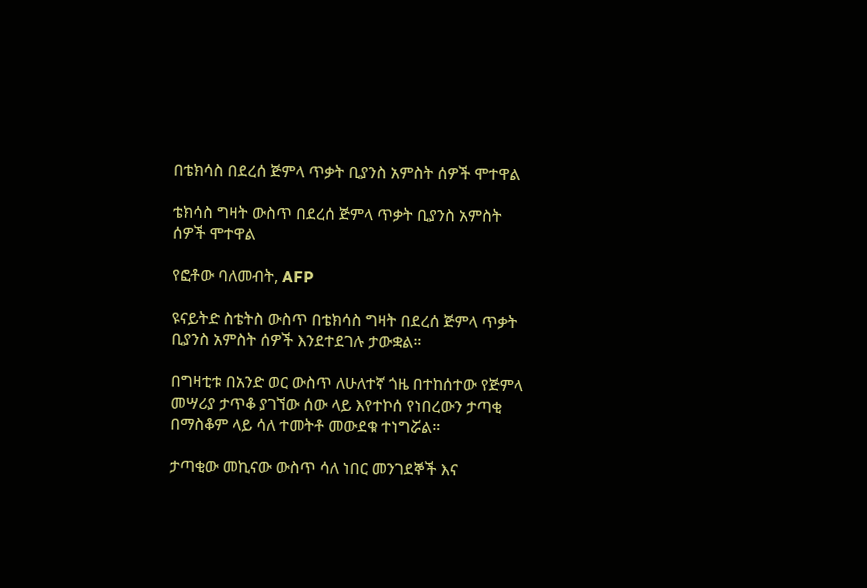በቴክሳስ በደረሰ ጅምላ ጥቃት ቢያንስ አምስት ሰዎች ሞተዋል

ቴክሳስ ግዛት ውስጥ በደረሰ ጅምላ ጥቃት ቢያንስ አምስት ሰዎች ሞተዋል

የፎቶው ባለመብት, AFP

ዩናይትድ ስቴትስ ውስጥ በቴክሳስ ግዛት በደረሰ ጅምላ ጥቃት ቢያንስ አምስት ሰዎች እንደተደገሉ ታውቋል።

በግዛቲቱ በአንድ ወር ውስጥ ለሁለተኛ ጎዜ በተከሰተው የጅምላ መሣሪያ ታጥቆ ያገኘው ሰው ላይ እየተኮሰ የነበረውን ታጣቂ በማስቆም ላይ ሳለ ተመትቶ መውደቁ ተነግሯል።

ታጣቂው መኪናው ውስጥ ሳለ ነበር መንገደኞች እና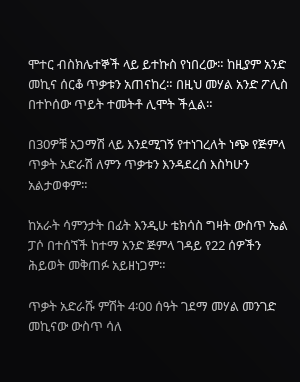ሞተር ብስክሌተኞች ላይ ይተኩስ የነበረው። ከዚያም አንድ መኪና ሰርቆ ጥቃቱን አጠናከረ። በዚህ መሃል አንድ ፖሊስ በተኮሰው ጥይት ተመትቶ ሊሞት ችሏል።

በ30ዎቹ አጋማሽ ላይ እንደሚገኝ የተነገረለት ነጭ የጅምላ ጥቃት አድራሽ ለምን ጥቃቱን እንዳደረሰ እስካሁን አልታወቀም።

ከአራት ሳምንታት በፊት እንዲሁ ቴክሳስ ግዛት ውስጥ ኤል ፓሶ በተሰኘች ከተማ አንድ ጅምላ ገዳይ የ22 ሰዎችን ሕይወት መቅጠፉ አይዘነጋም።

ጥቃት አድራሹ ምሽት 4፡00 ሰዓት ገደማ መሃል መንገድ መኪናው ውስጥ ሳለ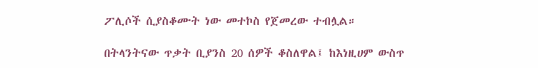ፖሊሶች ሲያስቆሙት ነው መተኮስ የጀመረው ተብሏል።

በትላንትናው ጥቃት ቢያንስ 20 ሰዎች ቆስለዋል፤ ከእነዚሀም ውስጥ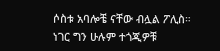ሶስቱ አባሎቼ ናቸው ብሏል ፖሊስ። ነገር ግን ሁሉም ተጎጂዎቹ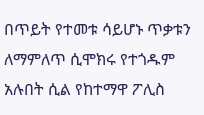በጥይት የተመቱ ሳይሆኑ ጥቃቱን ለማምለጥ ሲሞክሩ የተጎዱም አሉበት ሲል የከተማዋ ፖሊስ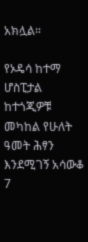አክሏል።

የኦዴሳ ከተማ ሆስፒታል ከተጎጂዎቹ መካከል የሁለት ዓመት ሕፃን እንደሚገኝ አሳውቆ 7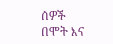ሰዎች በሞት እና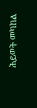ሕይወት መካከል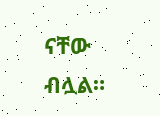ናቸው ብሏል።